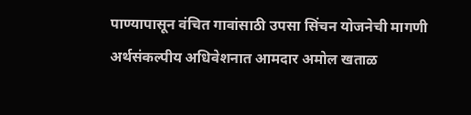पाण्यापासून वंचित गावांसाठी उपसा सिंचन योजनेची मागणी अर्थसंकल्पीय अधिवेशनात आमदार अमोल खताळ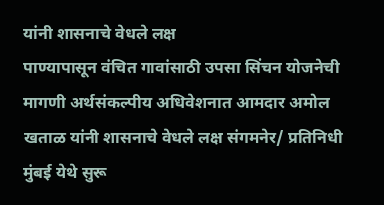यांनी शासनाचे वेधले लक्ष
पाण्यापासून वंचित गावांसाठी उपसा सिंचन योजनेची मागणी अर्थसंकल्पीय अधिवेशनात आमदार अमोल खताळ यांनी शासनाचे वेधले लक्ष संगमनेर/ प्रतिनिधी मुंबई येथे सुरू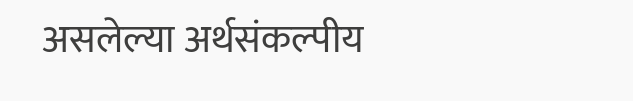असलेल्या अर्थसंकल्पीय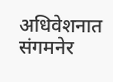अधिवेशनात संगमनेर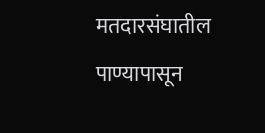मतदारसंघातील पाण्यापासून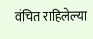वंचित राहिलेल्या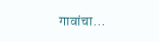गावांचा…